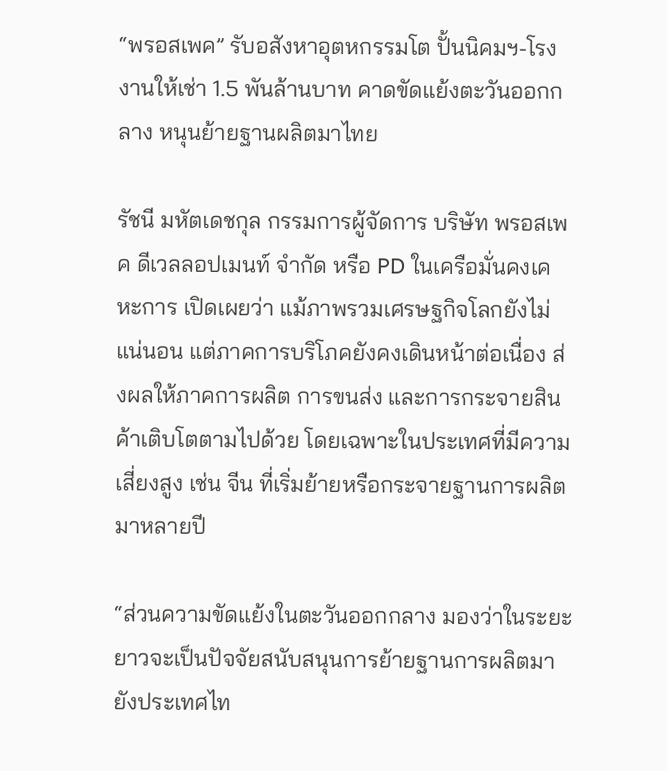“พรอสเพค” รับอสังหาอุตหกรรมโต ปั้นนิคมฯ-โรงงานให้เช่า 1.5 พันล้านบาท คาดขัดแย้งตะวันออกกลาง หนุนย้ายฐานผลิตมาไทย

รัชนี มหัตเดชกุล กรรมการผู้จัดการ บริษัท พรอสเพค ดีเวลลอปเมนท์ จำกัด หรือ PD ในเครือมั่นคงเคหะการ เปิดเผยว่า แม้ภาพรวมเศรษฐกิจโลกยังไม่แน่นอน แต่ภาคการบริโภคยังคงเดินหน้าต่อเนื่อง ส่งผลให้ภาคการผลิต การขนส่ง และการกระจายสินค้าเติบโตตามไปด้วย โดยเฉพาะในประเทศที่มีความเสี่ยงสูง เช่น จีน ที่เริ่มย้ายหรือกระจายฐานการผลิตมาหลายปี

“ส่วนความขัดแย้งในตะวันออกกลาง มองว่าในระยะยาวจะเป็นปัจจัยสนับสนุนการย้ายฐานการผลิตมายังประเทศไท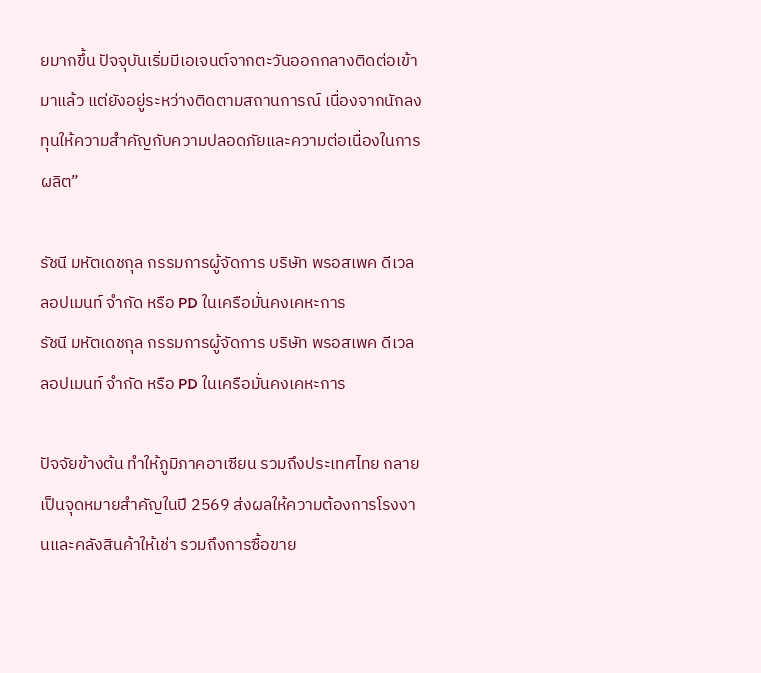ยมากขึ้น ปัจจุบันเริ่มมีเอเจนต์จากตะวันออกกลางติดต่อเข้ามาแล้ว แต่ยังอยู่ระหว่างติดตามสถานการณ์ เนื่องจากนักลงทุนให้ความสำคัญกับความปลอดภัยและความต่อเนื่องในการผลิต”

รัชนี มหัตเดชกุล กรรมการผู้จัดการ บริษัท พรอสเพค ดีเวลลอปเมนท์ จำกัด หรือ PD ในเครือมั่นคงเคหะการ
รัชนี มหัตเดชกุล กรรมการผู้จัดการ บริษัท พรอสเพค ดีเวลลอปเมนท์ จำกัด หรือ PD ในเครือมั่นคงเคหะการ

ปัจจัยข้างต้น ทำให้ภูมิภาคอาเซียน รวมถึงประเทศไทย กลายเป็นจุดหมายสำคัญในปี 2569 ส่งผลให้ความต้องการโรงงานและคลังสินค้าให้เช่า รวมถึงการซื้อขาย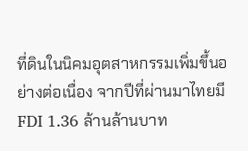ที่ดินในนิคมอุตสาหกรรมเพิ่มขึ้นอย่างต่อเนื่อง จากปีที่ผ่านมาไทยมี FDI 1.36 ล้านล้านบาท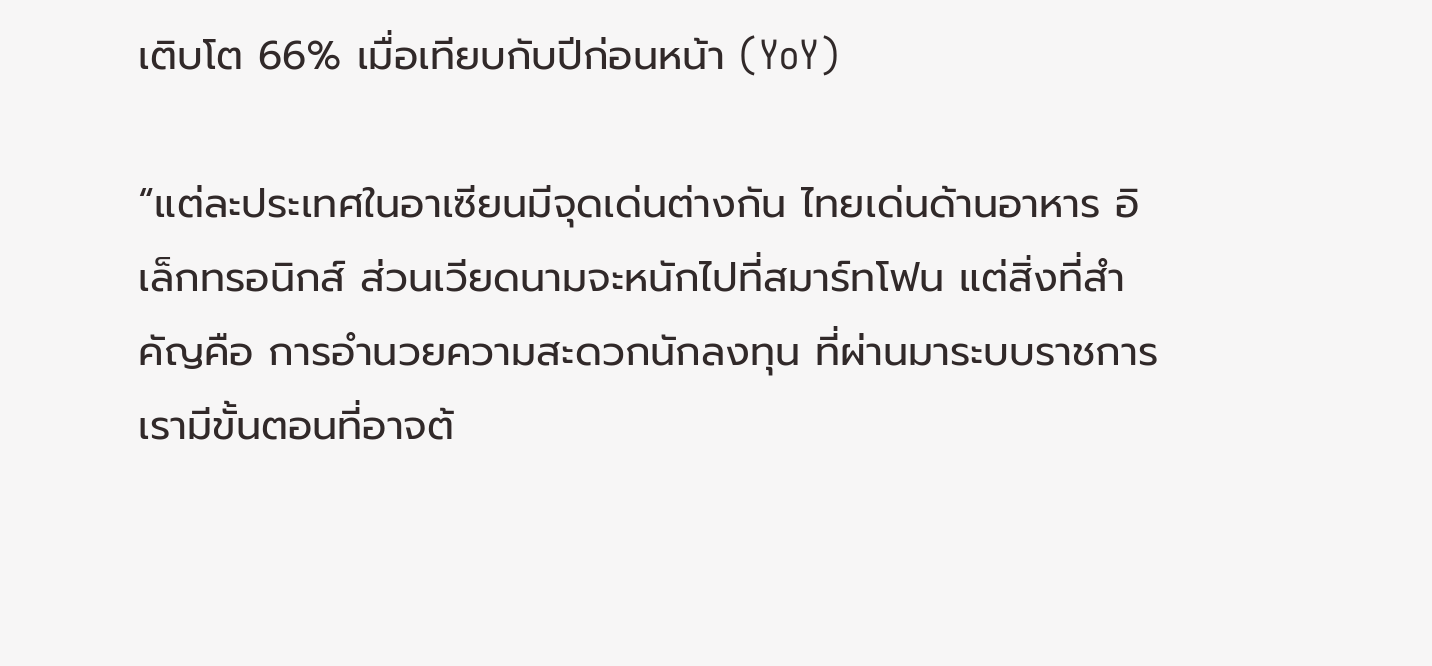เติบโต 66% เมื่อเทียบกับปีก่อนหน้า (YoY)

“แต่ละประเทศในอาเซียนมีจุดเด่นต่างกัน ไทยเด่นด้านอาหาร อิเล็กทรอนิกส์ ส่วนเวียดนามจะหนักไปที่สมาร์ทโฟน แต่สิ่งที่สำคัญคือ การอำนวยความสะดวกนักลงทุน ที่ผ่านมาระบบราชการเรามีขั้นตอนที่อาจต้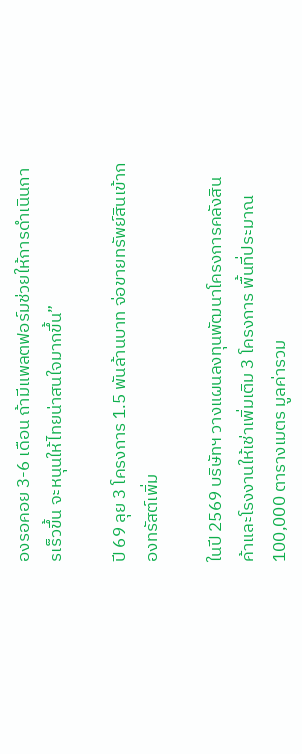องรอคอย 3-6 เดือน ถ้ามีแพลตฟอร์มช่วยให้การดำเนินการเร็วขึ้น จะหนุนให้ไทยน่าสนใจมากขึ้น”

ปี 69 ลุย 3 โครงการ 1.5 พันล้านบาท จ่อขายทรัพย์สินเข้ากองทรัสต์เพิ่ม

ในปี 2569 บริษัทฯ วางแผนลงทุนพัฒนาโครงการคลังสินค้าและโรงงานให้เช่าเพิ่มเติม 3 โครงการ พื้นที่ประมาณ 100,000 ตารางเมตร มูลค่ารวม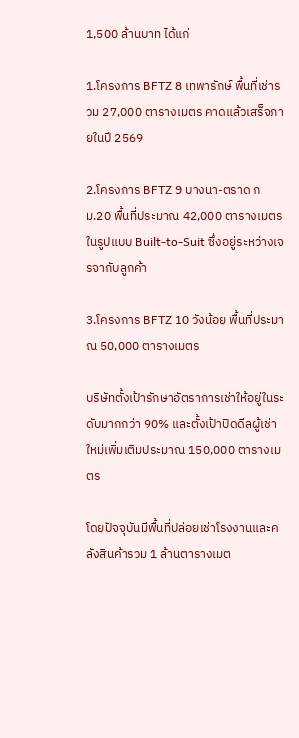1,500 ล้านบาท ได้แก่

1.โครงการ BFTZ 8 เทพารักษ์ พื้นที่เช่ารวม 27,000 ตารางเมตร คาดแล้วเสร็จภายในปี 2569

2.โครงการ BFTZ 9 บางนา-ตราด กม.20 พื้นที่ประมาณ 42,000 ตารางเมตร ในรูปแบบ Built-to-Suit ซึ่งอยู่ระหว่างเจรจากับลูกค้า

3.โครงการ BFTZ 10 วังน้อย พื้นที่ประมาณ 50,000 ตารางเมตร

บริษัทตั้งเป้ารักษาอัตราการเช่าให้อยู่ในระดับมากกว่า 90% และตั้งเป้าปิดดีลผู้เช่าใหม่เพิ่มเติมประมาณ 150,000 ตารางเมตร

โดยปัจจุบันมีพื้นที่ปล่อยเช่าโรงงานและคลังสินค้ารวม 1 ล้านตารางเมต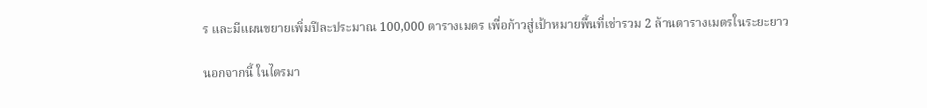ร และมีแผนขยายเพิ่มปีละประมาณ 100,000 ตารางเมตร เพื่อก้าวสู่เป้าหมายพื้นที่เช่ารวม 2 ล้านตารางเมตรในระยะยาว

นอกจากนี้ ในไตรมา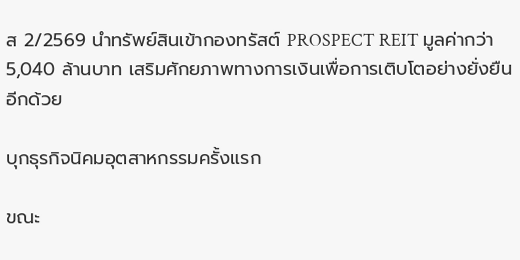ส 2/2569 นำทรัพย์สินเข้ากองทรัสต์ PROSPECT REIT มูลค่ากว่า 5,040 ล้านบาท เสริมศักยภาพทางการเงินเพื่อการเติบโตอย่างยั่งยืนอีกด้วย

บุกธุรกิจนิคมอุตสาหกรรมครั้งแรก

ขณะ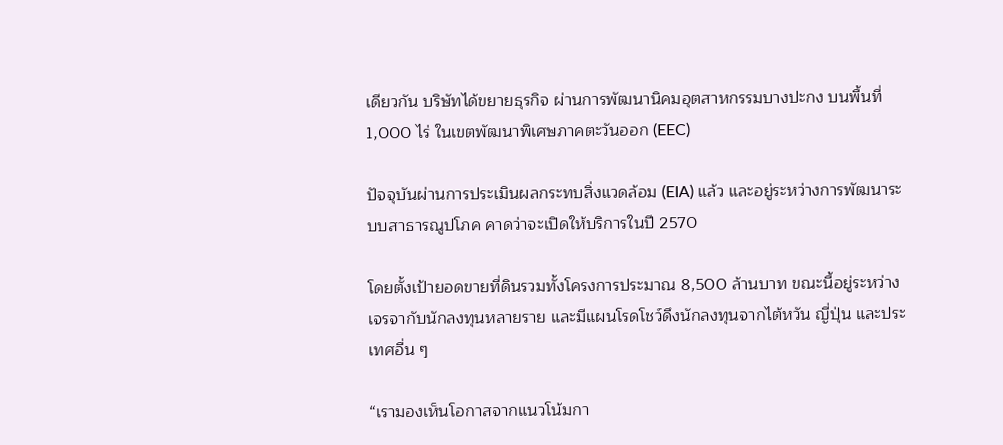เดียวกัน บริษัทได้ขยายธุรกิจ ผ่านการพัฒนานิคมอุตสาหกรรมบางปะกง บนพื้นที่ 1,000 ไร่ ในเขตพัฒนาพิเศษภาคตะวันออก (EEC)

ปัจจุบันผ่านการประเมินผลกระทบสิ่งแวดล้อม (EIA) แล้ว และอยู่ระหว่างการพัฒนาระบบสาธารณูปโภค คาดว่าจะเปิดให้บริการในปี 2570

โดยตั้งเป้ายอดขายที่ดินรวมทั้งโครงการประมาณ 8,500 ล้านบาท ขณะนี้อยู่ระหว่างเจรจากับนักลงทุนหลายราย และมีแผนโรดโชว์ดึงนักลงทุนจากไต้หวัน ญี่ปุ่น และประเทศอื่น ๆ

“เรามองเห็นโอกาสจากแนวโน้มกา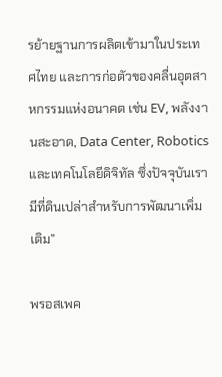รย้ายฐานการผลิตเข้ามาในประเทศไทย และการก่อตัวของคลื่นอุตสาหกรรมแห่งอนาคต เช่น EV, พลังงานสะอาด, Data Center, Robotics และเทคโนโลยีดิจิทัล ซึ่งปัจจุบันเรามีที่ดินเปล่าสำหรับการพัฒนาเพิ่มเติม”

พรอสเพค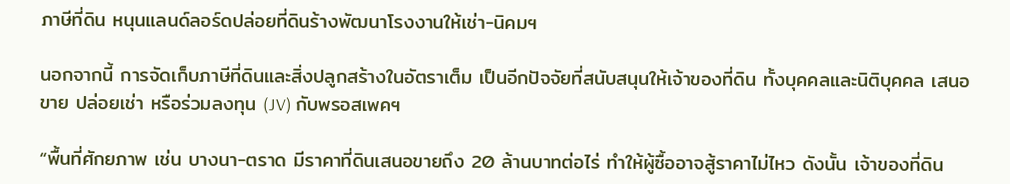ภาษีที่ดิน หนุนแลนด์ลอร์ดปล่อยที่ดินร้างพัฒนาโรงงานให้เช่า-นิคมฯ

นอกจากนี้ การจัดเก็บภาษีที่ดินและสิ่งปลูกสร้างในอัตราเต็ม เป็นอีกปัจจัยที่สนับสนุนให้เจ้าของที่ดิน ทั้งบุคคลและนิติบุคคล เสนอขาย ปล่อยเช่า หรือร่วมลงทุน (JV) กับพรอสเพคฯ

“พื้นที่ศักยภาพ เช่น บางนา-ตราด มีราคาที่ดินเสนอขายถึง 20 ล้านบาทต่อไร่ ทำให้ผู้ซื้ออาจสู้ราคาไม่ไหว ดังนั้น เจ้าของที่ดิน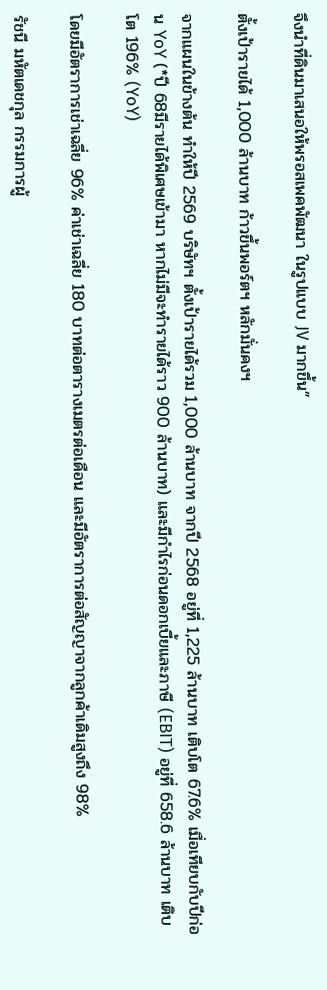จึงนำที่ดินมาเสนอให้พรอสเพคพัฒนา ในรูปแบบ JV มากขึ้น”

ตั้งเป้ารายได้ 1,000 ล้านบาท ก้าวขึ้นพอร์ตฯ หลักมั่นคงฯ

จากแผนในข้างต้น ทำให้ปี 2569 บริษัทฯ ตั้งเป้ารายได้รวม 1,000 ล้านบาท จากปี 2568 อยู่ที่ 1,225 ล้านบาท เติบโต 67.6% เมื่อเทียบกับปีก่อน YoY (*ปี 68มีรายได้พิเศษเข้ามา หากไม่มีจะทำรายได้ราว 900 ล้านบาท) และมีกำไรก่อนดอกเบี้ยและภาษี (EBIT) อยู่ที่ 658.6 ล้านบาท เติบโต 196% (YoY)

โดยมีอัตราการเช่าเฉลี่ย 96% ค่าเช่าเฉลี่ย 180 บาทต่อตารางเมตรต่อเดือน และมีอัตราการต่อสัญญาจากลูกค้าเดิมสูงถึง 98%

รัชนี มหัตเดชกุล กรรมการผู้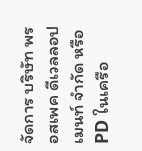จัดการ บริษัท พรอสเพค ดีเวลลอปเมนท์ จำกัด หรือ PD ในเครือ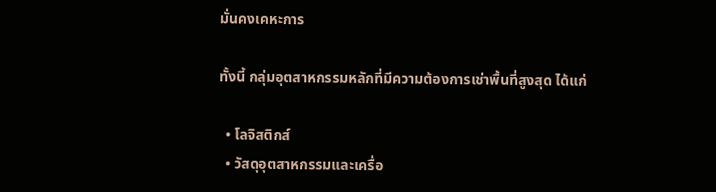มั่นคงเคหะการ

ทั้งนี้ กลุ่มอุตสาหกรรมหลักที่มีความต้องการเช่าพื้นที่สูงสุด ได้แก่

  • โลจิสติกส์
  • วัสดุอุตสาหกรรมและเครื่อ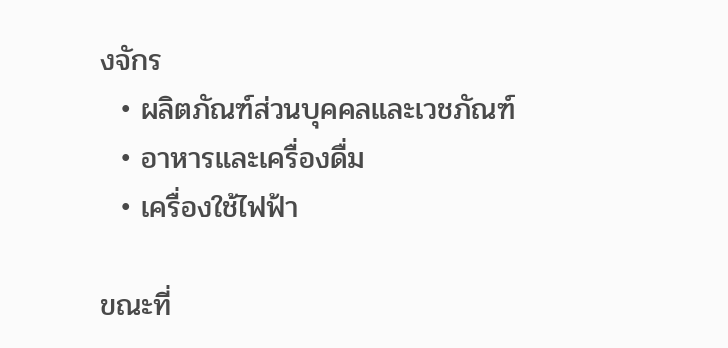งจักร
  • ผลิตภัณฑ์ส่วนบุคคลและเวชภัณฑ์
  • อาหารและเครื่องดื่ม
  • เครื่องใช้ไฟฟ้า

ขณะที่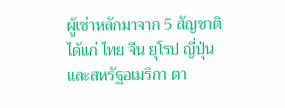ผู้เช่าหลักมาจาก 5 สัญชาติ ได้แก่ ไทย จีน ยุโรป ญี่ปุ่น และสหรัฐอเมริกา ตา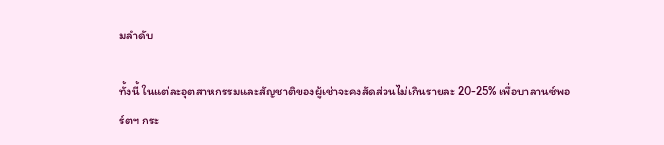มลำดับ

ทั้งนี้ ในแต่ละอุตสาหกรรมและสัญชาติของผู้เช่าจะคงสัดส่วนไม่เกินรายละ 20-25% เพื่อบาลานซ์พอร์ตฯ กระ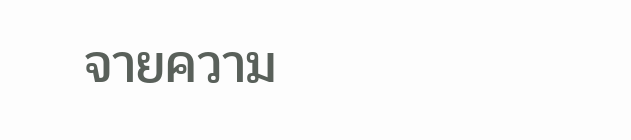จายความ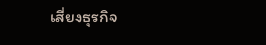เสี่ยงธุรกิจ